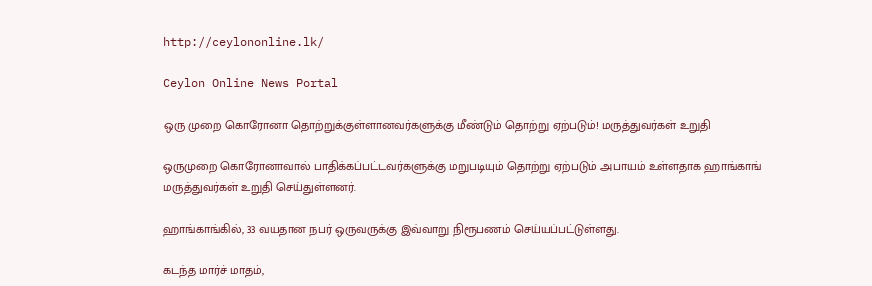http://ceylononline.lk/

Ceylon Online News Portal

ஒரு முறை கொரோனா தொற்றுக்குள்ளானவர்களுக்கு மீண்டும் தொற்று ஏற்படும்! மருத்துவர்கள் உறுதி

ஒருமுறை கொரோனாவால் பாதிக்கப்பட்டவர்களுக்கு மறுபடியும் தொற்று ஏற்படும் அபாயம் உள்ளதாக ஹாங்காங் மருத்துவர்கள் உறுதி செய்துள்ளனர்.

ஹாங்காங்கில், 33 வயதான நபர் ஒருவருக்கு இவ்வாறு நிரூபணம் செய்யப்பட்டுள்ளது.

கடந்த மார்ச் மாதம்,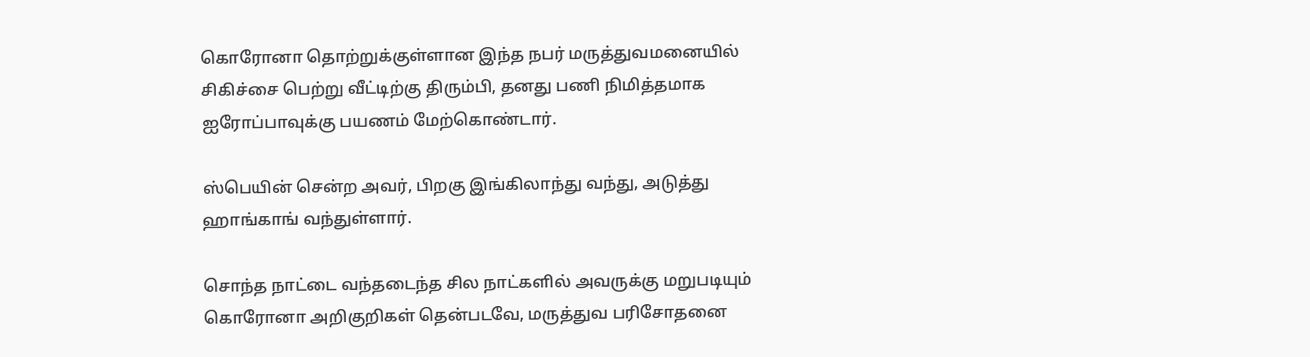கொரோனா தொற்றுக்குள்ளான இந்த நபர் மருத்துவமனையில் சிகிச்சை பெற்று வீட்டிற்கு திரும்பி, தனது பணி நிமித்தமாக ஐரோப்பாவுக்கு பயணம் மேற்கொண்டார்.

ஸ்பெயின் சென்ற அவர், பிறகு இங்கிலாந்து வந்து, அடுத்து ஹாங்காங் வந்துள்ளார்.

சொந்த நாட்டை வந்தடைந்த சில நாட்களில் அவருக்கு மறுபடியும் கொரோனா அறிகுறிகள் தென்படவே, மருத்துவ பரிசோதனை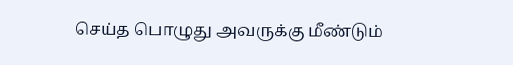செய்த பொழுது அவருக்கு மீண்டும்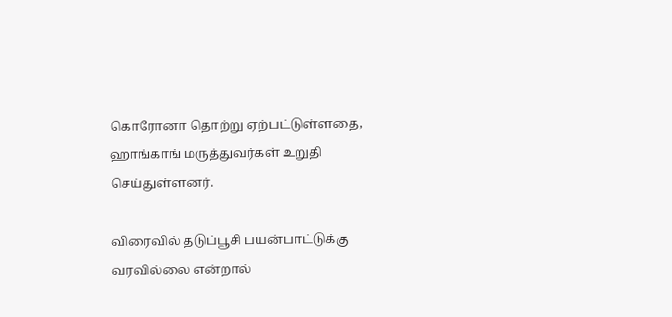கொரோனா தொற்று ஏற்பட்டுள்ளதை, ஹாங்காங் மருத்துவர்கள் உறுதி செய்துள்ளனர்.

விரைவில் தடுப்பூசி பயன்பாட்டுக்கு வரவில்லை என்றால்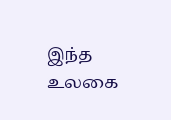இந்த உலகை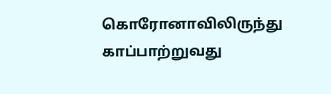கொரோனாவிலிருந்து காப்பாற்றுவது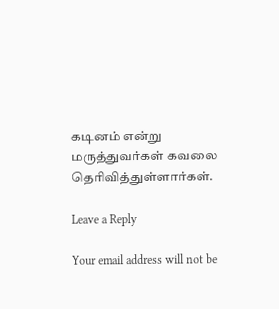கடினம் என்று மருத்துவர்கள் கவலை தெரிவித்துள்ளார்கள்.

Leave a Reply

Your email address will not be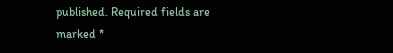published. Required fields are marked *